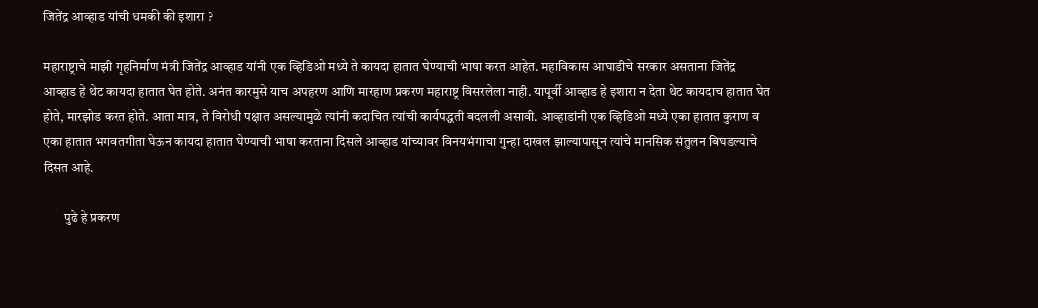जितेंद्र आव्हाड यांची धमकी की इशारा ?

महाराष्ट्राचे माझी गृहनिर्माण मंत्री जितेंद्र आव्हाड यांनी एक व्हिडिओ मध्ये ते कायदा हातात घेण्याची भाषा करत आहेत. महाविकास आघाडीचे सरकार असताना जितेंद्र आव्हाड हे थेट कायदा हातात घेत होते. अनंत कारमुसे याच अपहरण आणि मारहाण प्रकरण महाराष्ट्र विसरलेला नाही. यापूर्वी आव्हाड हे इशारा न देता थेट कायदाच हातात घेत होते, मारझोड करत होते. आता मात्र, ते विरोधी पक्षात असल्यामुळे त्यांनी कदाचित त्यांची कार्यपद्धती बदलली असावी. आव्हाडांनी एक व्हिडिओ मध्ये एका हातात कुराण व एका हातात भगवतगीता घेऊन कायदा हातात घेण्याची भाषा करताना दिसले आव्हाड यांच्यावर विनयभंगाचा गुन्हा दाखल झाल्यापासून त्यांचे मानसिक संतुलन बिघडल्याचे दिसत आहे.

        पुढे हे प्रकरण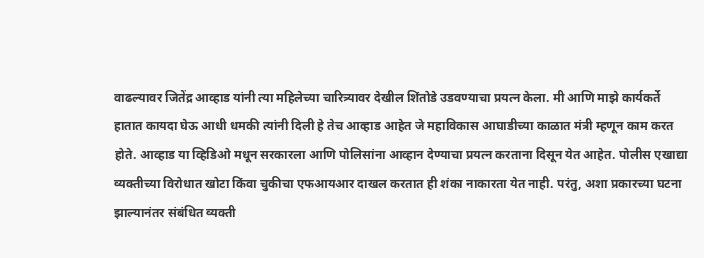वाढल्यावर जितेंद्र आव्हाड यांनी त्या महिलेच्या चारित्र्यावर देखील शिंतोडे उडवण्याचा प्रयत्न केला. मी आणि माझे कार्यकर्ते हातात कायदा घेऊ आधी धमकी त्यांनी दिली हे तेच आव्हाड आहेत जे महाविकास आघाडीच्या काळात मंत्री म्हणून काम करत होते. आव्हाड या व्हिडिओ मधून सरकारला आणि पोलिसांना आव्हान देण्याचा प्रयत्न करताना दिसून येत आहेत. पोलीस एखाद्या व्यक्तीच्या विरोधात खोटा किंवा चुकीचा एफआयआर दाखल करतात ही शंका नाकारता येत नाही. परंतु, अशा प्रकारच्या घटना झाल्यानंतर संबंधित व्यक्ती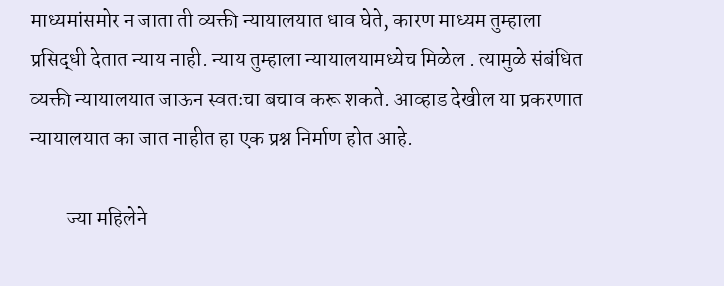माध्यमांसमोर न जाता ती व्यक्ती न्यायालयात धाव घेते, कारण माध्यम तुम्हाला प्रसिद्धी देतात न्याय नाही. न्याय तुम्हाला न्यायालयामध्येच मिळेल . त्यामुळे संबंधित व्यक्ती न्यायालयात जाऊन स्वतःचा बचाव करू शकते. आव्हाड देखील या प्रकरणात न्यायालयात का जात नाहीत हा एक प्रश्न निर्माण होत आहे.

         ज्या महिलेने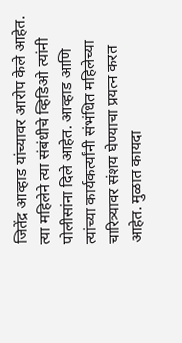जितेंद्र आव्हाड यांच्यावर आरोप केले आहेत. त्या महिलेने त्या संबंधीचे व्हिडिओ त्यांनी पोलीसांना दिले आहेत. आव्हाड आणि त्यांच्या कार्यकर्त्यांनी संभंधित महिलेच्या चारित्र्यावर संशय घेण्याचा प्रयत्न करत आहेत. मुळात कायदा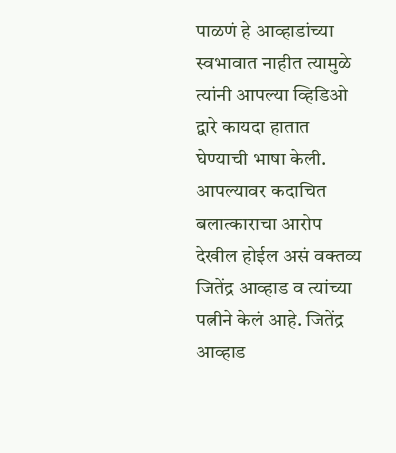पाळणं हे आव्हाडांच्या स्वभावात नाहीत त्यामुळे त्यांनी आपल्या व्हिडिओ द्वारे कायदा हातात घेण्याची भाषा केली. आपल्यावर कदाचित बलात्काराचा आरोप देखील होईल असं वक्तव्य जितेंद्र आव्हाड व त्यांच्या पत्नीने केलं आहे. जितेंद्र आव्हाड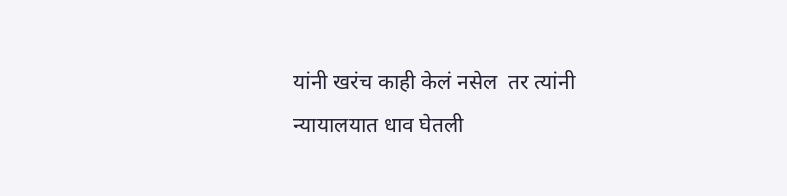यांनी खरंच काही केलं नसेल  तर त्यांनी न्यायालयात धाव घेतली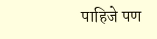पाहिजे पण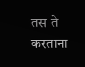तस ते करताना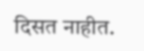दिसत नाहीत.